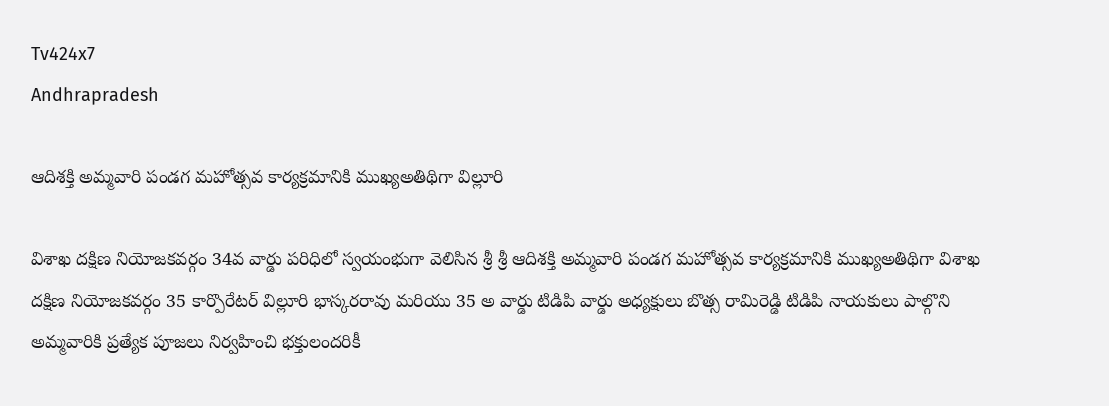Tv424x7
Andhrapradesh

ఆదిశక్తి అమ్మవారి పండగ మహోత్సవ కార్యక్రమానికి ముఖ్యఅతిథిగా విల్లూరి

విశాఖ దక్షిణ నియోజకవర్గం 34వ వార్డు పరిధిలో స్వయంభుగా వెలిసిన శ్రీ శ్రీ ఆదిశక్తి అమ్మవారి పండగ మహోత్సవ కార్యక్రమానికి ముఖ్యఅతిథిగా విశాఖ దక్షిణ నియోజకవర్గం 35 కార్పొరేటర్ విల్లూరి భాస్కరరావు మరియు 35 అ వార్డు టిడిపి వార్డు అధ్యక్షులు బొత్స రామిరెడ్డి టిడిపి నాయకులు పాల్గొని అమ్మవారికి ప్రత్యేక పూజలు నిర్వహించి భక్తులందరికీ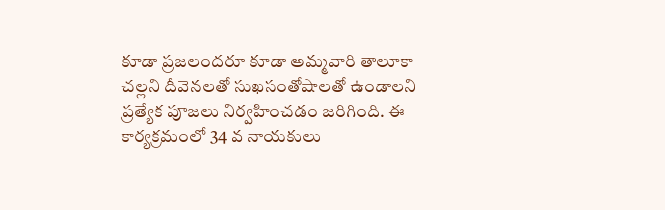కూడా ప్రజలందరూ కూడా అమ్మవారి తాలూకా చల్లని దీవెనలతో సుఖసంతోషాలతో ఉండాలని ప్రత్యేక పూజలు నిర్వహించడం జరిగింది. ఈ కార్యక్రమంలో 34 వ నాయకులు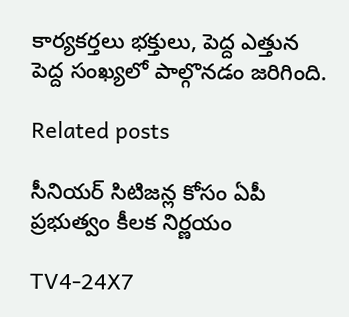కార్యకర్తలు భక్తులు, పెద్ద ఎత్తున పెద్ద సంఖ్యలో పాల్గొనడం జరిగింది.

Related posts

సీనియర్ సిటిజన్ల కోసం ఏపీ ప్రభుత్వం కీలక నిర్ణయం

TV4-24X7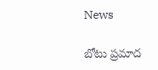News

బోటు ప్రమాద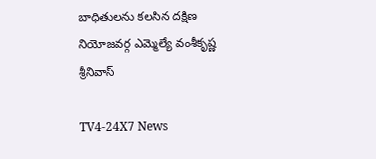బాధితులను కలసిన దక్షిణ నియోజవర్గ ఎమ్మెల్యే వంశీకృష్ణ శ్రీనివాస్

TV4-24X7 News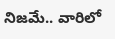నిజ‌మే.. వారిలో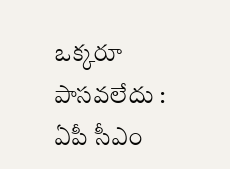ఒక్క‌రూ పాసవ‌లేదు : ఏపీ సీఎం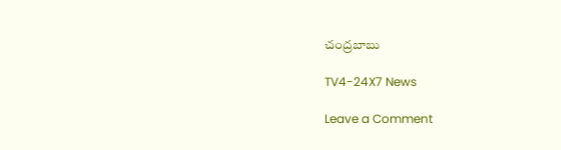చంద్ర‌బాబు

TV4-24X7 News

Leave a Comment